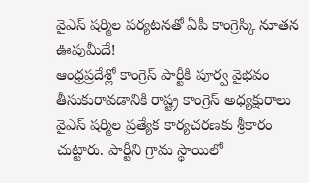వైఎస్ షర్మిల పర్యటనతో ఏపీ కాంగ్రెస్కి నూతన ఊపుమీదే!
ఆంధ్రప్రదేశ్లో కాంగ్రెస్ పార్టీకి పూర్వ వైభవం తీసుకురావడానికి రాష్ట్ర కాంగ్రెస్ అధ్యక్షురాలు వైఎస్ షర్మిల ప్రత్యేక కార్యచరణకు శ్రీకారం చుట్టారు. పార్టీని గ్రామ స్థాయిలో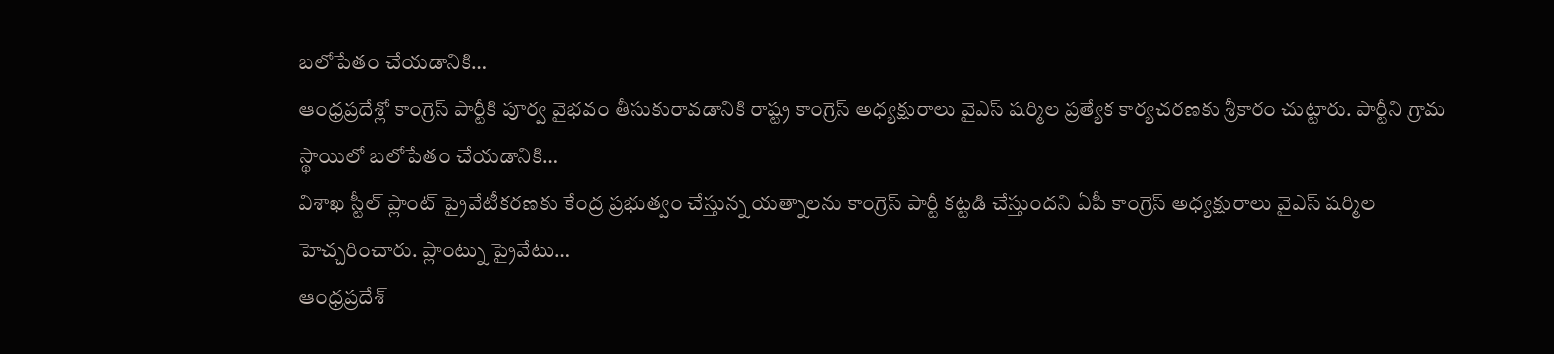బలోపేతం చేయడానికి…
ఆంధ్రప్రదేశ్లో కాంగ్రెస్ పార్టీకి పూర్వ వైభవం తీసుకురావడానికి రాష్ట్ర కాంగ్రెస్ అధ్యక్షురాలు వైఎస్ షర్మిల ప్రత్యేక కార్యచరణకు శ్రీకారం చుట్టారు. పార్టీని గ్రామ స్థాయిలో బలోపేతం చేయడానికి…
విశాఖ స్టీల్ ప్లాంట్ ప్రైవేటీకరణకు కేంద్ర ప్రభుత్వం చేస్తున్న యత్నాలను కాంగ్రెస్ పార్టీ కట్టడి చేస్తుందని ఏపీ కాంగ్రెస్ అధ్యక్షురాలు వైఎస్ షర్మిల హెచ్చరించారు. ప్లాంట్ను ప్రైవేటు…
ఆంధ్రప్రదేశ్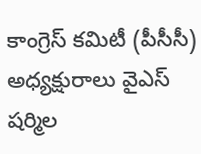కాంగ్రెస్ కమిటీ (పీసీసీ) అధ్యక్షురాలు వైఎస్ షర్మిల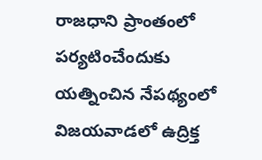రాజధాని ప్రాంతంలో పర్యటించేందుకు యత్నించిన నేపథ్యంలో విజయవాడలో ఉద్రిక్త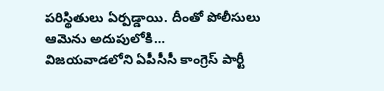పరిస్థితులు ఏర్పడ్డాయి. దీంతో పోలీసులు ఆమెను అదుపులోకి…
విజయవాడలోని ఏపీసీసీ కాంగ్రెస్ పార్టీ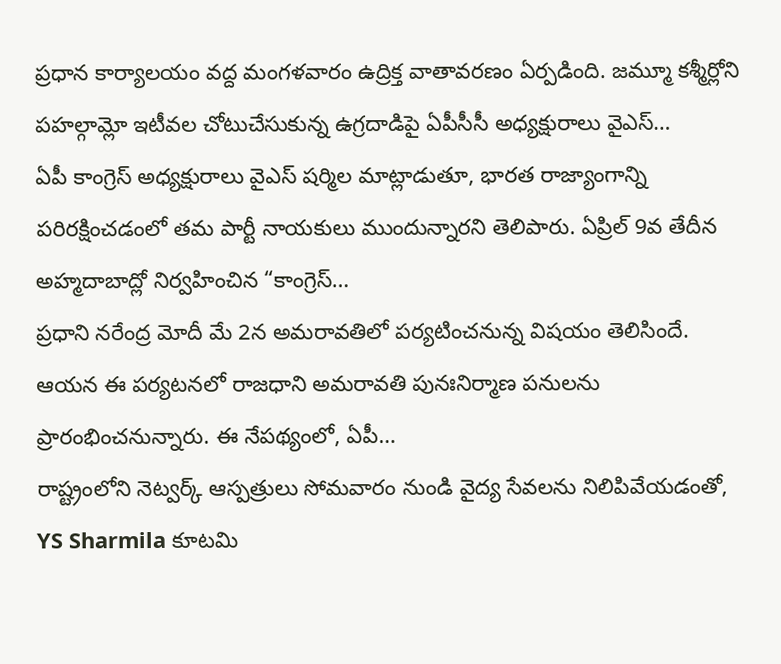ప్రధాన కార్యాలయం వద్ద మంగళవారం ఉద్రిక్త వాతావరణం ఏర్పడింది. జమ్మూ కశ్మీర్లోని పహల్గామ్లో ఇటీవల చోటుచేసుకున్న ఉగ్రదాడిపై ఏపీసీసీ అధ్యక్షురాలు వైఎస్…
ఏపీ కాంగ్రెస్ అధ్యక్షురాలు వైఎస్ షర్మిల మాట్లాడుతూ, భారత రాజ్యాంగాన్ని పరిరక్షించడంలో తమ పార్టీ నాయకులు ముందున్నారని తెలిపారు. ఏప్రిల్ 9వ తేదీన అహ్మదాబాద్లో నిర్వహించిన “కాంగ్రెస్…
ప్రధాని నరేంద్ర మోదీ మే 2న అమరావతిలో పర్యటించనున్న విషయం తెలిసిందే. ఆయన ఈ పర్యటనలో రాజధాని అమరావతి పునఃనిర్మాణ పనులను ప్రారంభించనున్నారు. ఈ నేపథ్యంలో, ఏపీ…
రాష్ట్రంలోని నెట్వర్క్ ఆస్పత్రులు సోమవారం నుండి వైద్య సేవలను నిలిపివేయడంతో, YS Sharmila కూటమి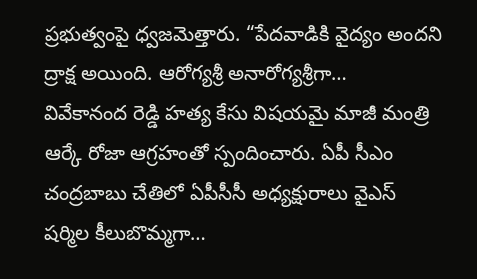ప్రభుత్వంపై ధ్వజమెత్తారు. “పేదవాడికి వైద్యం అందని ద్రాక్ష అయింది. ఆరోగ్యశ్రీ అనారోగ్యశ్రీగా…
వివేకానంద రెడ్డి హత్య కేసు విషయమై మాజీ మంత్రి ఆర్కే రోజా ఆగ్రహంతో స్పందించారు. ఏపీ సీఎం చంద్రబాబు చేతిలో ఏపీసీసీ అధ్యక్షురాలు వైఎస్ షర్మిల కీలుబొమ్మగా…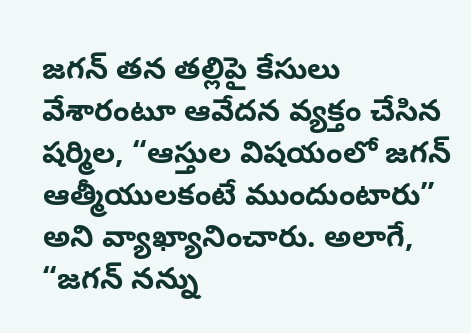జగన్ తన తల్లిపై కేసులు వేశారంటూ ఆవేదన వ్యక్తం చేసిన షర్మిల, “ఆస్తుల విషయంలో జగన్ ఆత్మీయులకంటే ముందుంటారు” అని వ్యాఖ్యానించారు. అలాగే, “జగన్ నన్ను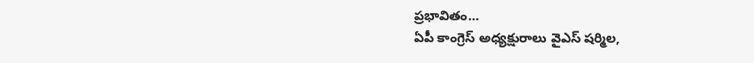ప్రభావితం…
ఏపీ కాంగ్రెస్ అధ్యక్షురాలు వైఎస్ షర్మిల,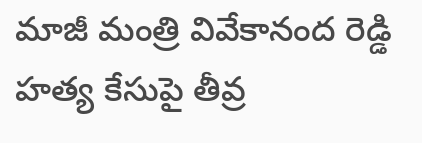మాజీ మంత్రి వివేకానంద రెడ్డి హత్య కేసుపై తీవ్ర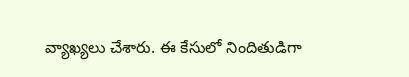వ్యాఖ్యలు చేశారు. ఈ కేసులో నిందితుడిగా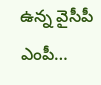ఉన్న వైసీపీ ఎంపీ…